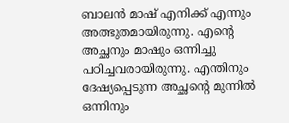ബാലൻ മാഷ് എനിക്ക് എന്നും അത്ഭുതമായിരുന്നു. എന്റെ  അച്ഛനും മാഷും ഒന്നിച്ചു പഠിച്ചവരായിരുന്നു. എന്തിനും ദേഷ്യപ്പെടുന്ന അച്ഛന്റെ മുന്നിൽ ഒന്നിനും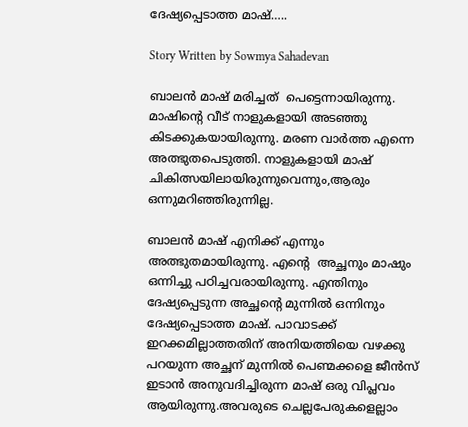ദേഷ്യപ്പെടാത്ത മാഷ്…..

Story Written by Sowmya Sahadevan

ബാലൻ മാഷ് മരിച്ചത്  പെട്ടെന്നായിരുന്നു. മാഷിന്റെ വീട് നാളുകളായി അടഞ്ഞു കിടക്കുകയായിരുന്നു. മരണ വാർത്ത എന്നെ അത്ഭുതപെടുത്തി. നാളുകളായി മാഷ് ചികിത്സയിലായിരുന്നുവെന്നും,ആരും ഒന്നുമറിഞ്ഞിരുന്നില്ല.

ബാലൻ മാഷ് എനിക്ക് എന്നും അത്ഭുതമായിരുന്നു. എന്റെ  അച്ഛനും മാഷും ഒന്നിച്ചു പഠിച്ചവരായിരുന്നു. എന്തിനും ദേഷ്യപ്പെടുന്ന അച്ഛന്റെ മുന്നിൽ ഒന്നിനും ദേഷ്യപ്പെടാത്ത മാഷ്. പാവാടക്ക് ഇറക്കമില്ലാത്തതിന് അനിയത്തിയെ വഴക്കു പറയുന്ന അച്ഛന് മുന്നിൽ പെണ്മക്കളെ ജീൻസ് ഇടാൻ അനുവദിച്ചിരുന്ന മാഷ് ഒരു വിപ്ലവം ആയിരുന്നു.അവരുടെ ചെല്ലപേരുകളെല്ലാം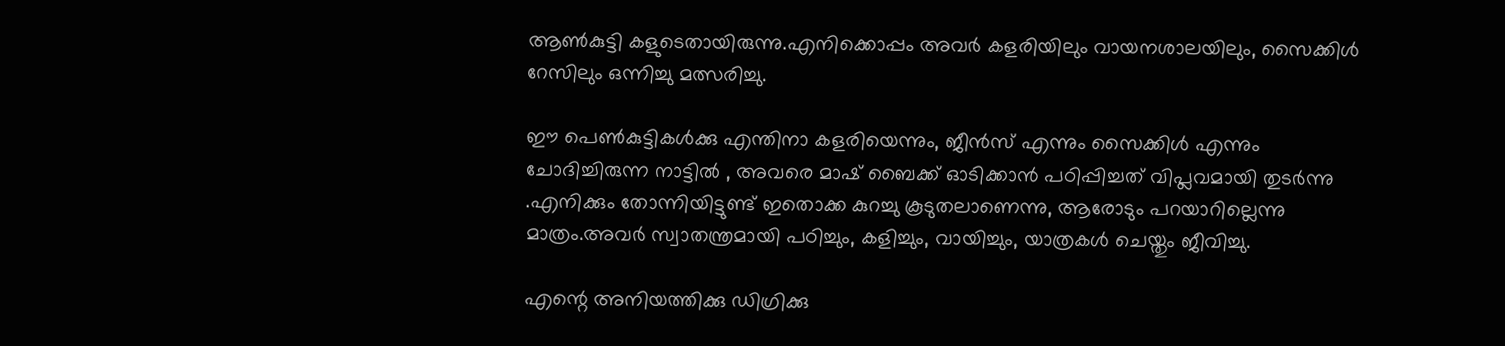ആൺകുട്ടി കളുടെതായിരുന്നു.എനിക്കൊപ്പം അവർ കളരിയിലും വായനശാലയിലും, സൈക്കിൾ റേസിലും ഒന്നിച്ചു മത്സരിച്ചു.

ഈ പെൺകുട്ടികൾക്കു എന്തിനാ കളരിയെന്നും, ജീൻസ് എന്നും സൈക്കിൾ എന്നും ചോദിച്ചിരുന്ന നാട്ടിൽ , അവരെ മാഷ് ബൈക്ക് ഓടിക്കാൻ പഠിപ്പിച്ചത് വിപ്ലവമായി തുടർന്നു .എനിക്കും തോന്നിയിട്ടുണ്ട് ഇതൊക്ക കുറച്ചു കൂടുതലാണെന്നു, ആരോടും പറയാറില്ലെന്നു മാത്രം.അവർ സ്വാതന്ത്രമായി പഠിച്ചും, കളിച്ചും, വായിച്ചും, യാത്രകൾ ചെയ്തും ജീവിച്ചു.

എന്റെ അനിയത്തിക്കു ഡിഗ്രിക്കു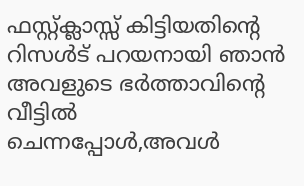ഫസ്റ്റ്ക്ലാസ്സ്‌ കിട്ടിയതിന്റെ റിസൾട് പറയനായി ഞാൻ അവളുടെ ഭർത്താവിന്റെ വീട്ടിൽ ചെന്നപ്പോൾ,അവൾ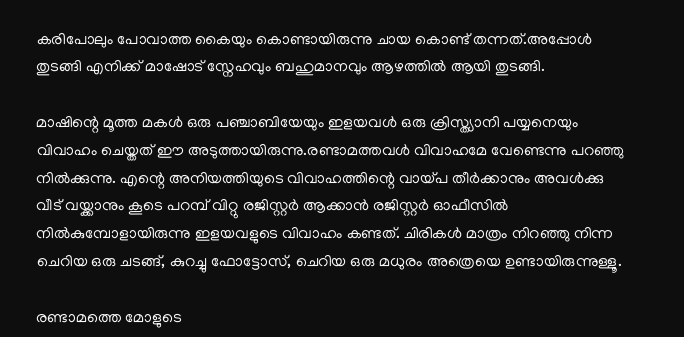കരിപോലും പോവാത്ത കൈയും കൊണ്ടായിരുന്നു ചായ കൊണ്ട് തന്നത്.അപ്പോൾ തുടങ്ങി എനിക്ക് മാഷോട് സ്നേഹവും ബഹുമാനവും ആഴത്തിൽ ആയി തുടങ്ങി.

മാഷിന്റെ മൂത്ത മകൾ ഒരു പഞ്ചാബിയേയും ഇളയവൾ ഒരു ക്രിസ്ത്യാനി പയ്യനെയും വിവാഹം ചെയ്തത് ഈ അടുത്തായിരുന്നു.രണ്ടാമത്തവൾ വിവാഹമേ വേണ്ടെന്നു പറഞ്ഞു നിൽക്കുന്നു. എന്റെ അനിയത്തിയുടെ വിവാഹത്തിന്റെ വായ്പ തീർക്കാനും അവൾക്കു വീട് വയ്ക്കാനും കൂടെ പറമ്പ് വിറ്റു രജിസ്റ്റർ ആക്കാൻ രജിസ്റ്റർ ഓഫീസിൽ നിൽകുമ്പോളായിരുന്നു ഇളയവളുടെ വിവാഹം കണ്ടത്. ചിരികൾ മാത്രം നിറഞ്ഞു നിന്ന ചെറിയ ഒരു ചടങ്ങ്, കുറച്ചു ഫോട്ടോസ്, ചെറിയ ഒരു മധുരം അത്രെയെ ഉണ്ടായിരുന്നുള്ളൂ.

രണ്ടാമത്തെ മോളുടെ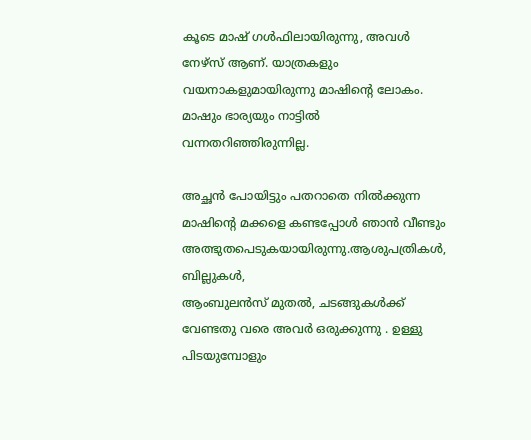കൂടെ മാഷ് ഗൾഫിലായിരുന്നു, അവൾ നേഴ്സ് ആണ്. യാത്രകളും വയനാകളുമായിരുന്നു മാഷിന്റെ ലോകം. മാഷും ഭാര്യയും നാട്ടിൽ വന്നതറിഞ്ഞിരുന്നില്ല.

അച്ഛൻ പോയിട്ടും പതറാതെ നിൽക്കുന്ന മാഷിന്റെ മക്കളെ കണ്ടപ്പോൾ ഞാൻ വീണ്ടും അത്ഭുതപെടുകയായിരുന്നു.ആശുപത്രികൾ, ബില്ലുകൾ,
ആംബുലൻസ് മുതൽ, ചടങ്ങുകൾക്ക് വേണ്ടതു വരെ അവർ ഒരുക്കുന്നു . ഉള്ളു പിടയുമ്പോളും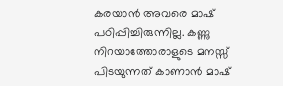കരയാൻ അവരെ മാഷ് പഠിപ്പിച്ചിരുന്നില്ല. കണ്ണു നിറയാത്തോരാളുടെ മനസ്സ് പിടയുന്നത് കാണാൻ മാഷ്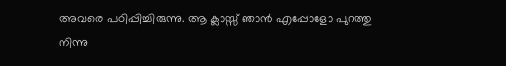അവരെ പഠിപ്പിച്ചിരുന്നു. ആ ക്ലാസ്സ്‌ ഞാൻ എപ്പോളോ പുറത്തു നിന്നു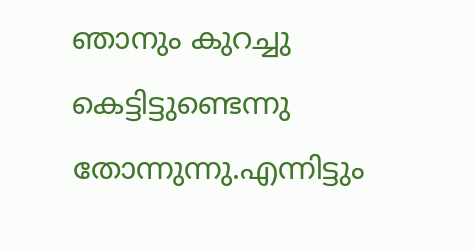ഞാനും കുറച്ചു കെട്ടിട്ടുണ്ടെന്നു തോന്നുന്നു.എന്നിട്ടും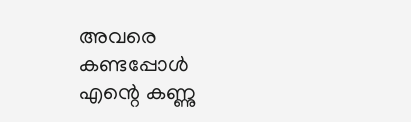അവരെ കണ്ടപ്പോൾ എന്റെ കണ്ണു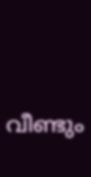വീണ്ടും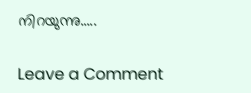നിറയുന്നു…..

Leave a Comment